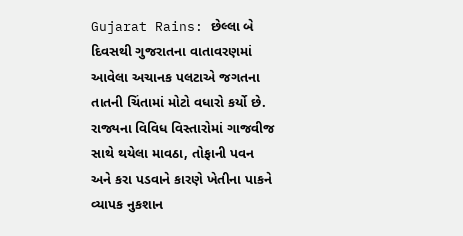Gujarat Rains: છેલ્લા બે દિવસથી ગુજરાતના વાતાવરણમાં આવેલા અચાનક પલટાએ જગતના તાતની ચિંતામાં મોટો વધારો કર્યો છે. રાજ્યના વિવિધ વિસ્તારોમાં ગાજવીજ સાથે થયેલા માવઠા, તોફાની પવન અને કરા પડવાને કારણે ખેતીના પાકને વ્યાપક નુકશાન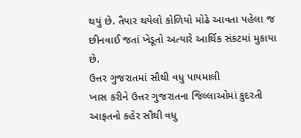થયું છે. તૈયાર થયેલો કોળિયો મોઢે આવતા પહેલા જ છીનવાઈ જતાં ખેડૂતો અત્યારે આર્થિક સંકટમાં મુકાયા છે.
ઉત્તર ગુજરાતમાં સૌથી વધુ પાયમાલી
ખાસ કરીને ઉત્તર ગુજરાતના જિલ્લાઓમાં કુદરતી આફતનો કહેર સૌથી વધુ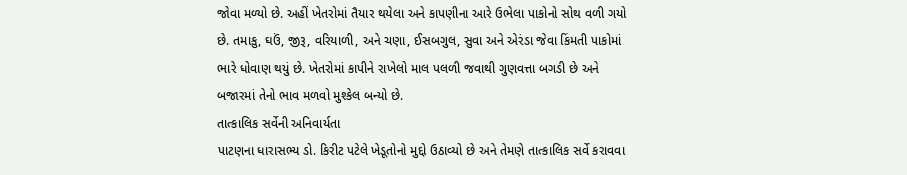જોવા મળ્યો છે. અહીં ખેતરોમાં તૈયાર થયેલા અને કાપણીના આરે ઉભેલા પાકોનો સોથ વળી ગયો છે. તમાકુ, ઘઉં, જીરૂ, વરિયાળી, અને ચણા, ઈસબગુલ, સુવા અને એરંડા જેવા કિંમતી પાકોમાં ભારે ધોવાણ થયું છે. ખેતરોમાં કાપીને રાખેલો માલ પલળી જવાથી ગુણવત્તા બગડી છે અને બજારમાં તેનો ભાવ મળવો મુશ્કેલ બન્યો છે.
તાત્કાલિક સર્વેની અનિવાર્યતા
પાટણના ધારાસભ્ય ડો. કિરીટ પટેલે ખેડૂતોનો મુદ્દો ઉઠાવ્યો છે અને તેમણે તાત્કાલિક સર્વે કરાવવા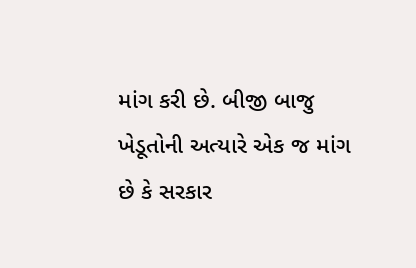માંગ કરી છે. બીજી બાજુ ખેડૂતોની અત્યારે એક જ માંગ છે કે સરકાર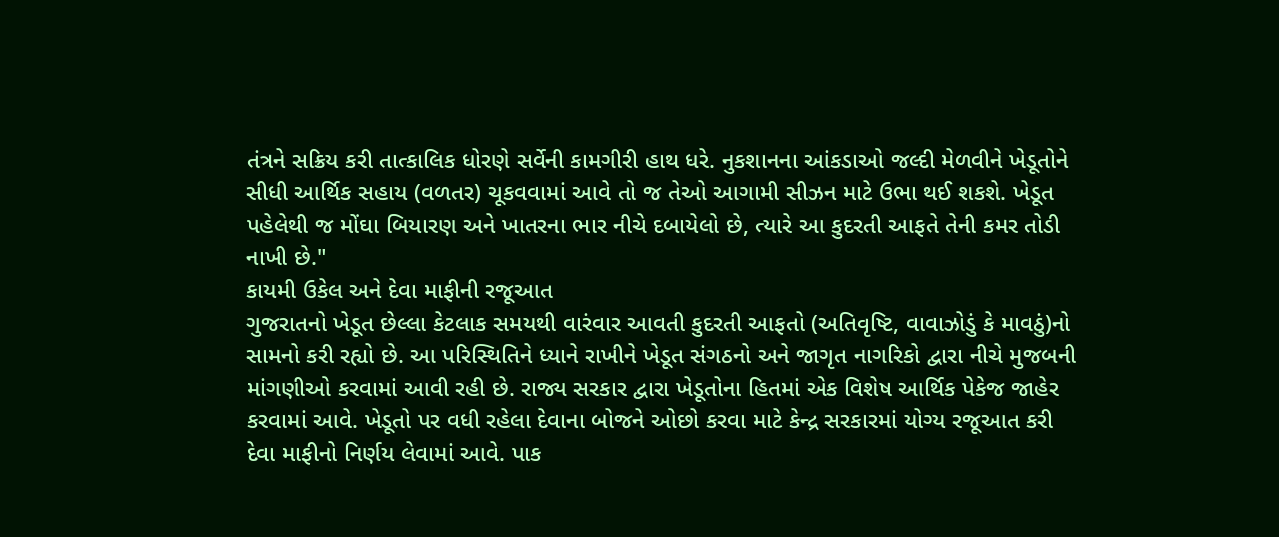તંત્રને સક્રિય કરી તાત્કાલિક ધોરણે સર્વેની કામગીરી હાથ ધરે. નુકશાનના આંકડાઓ જલ્દી મેળવીને ખેડૂતોને સીધી આર્થિક સહાય (વળતર) ચૂકવવામાં આવે તો જ તેઓ આગામી સીઝન માટે ઉભા થઈ શકશે. ખેડૂત પહેલેથી જ મોંઘા બિયારણ અને ખાતરના ભાર નીચે દબાયેલો છે, ત્યારે આ કુદરતી આફતે તેની કમર તોડી નાખી છે."
કાયમી ઉકેલ અને દેવા માફીની રજૂઆત
ગુજરાતનો ખેડૂત છેલ્લા કેટલાક સમયથી વારંવાર આવતી કુદરતી આફતો (અતિવૃષ્ટિ, વાવાઝોડું કે માવઠું)નો સામનો કરી રહ્યો છે. આ પરિસ્થિતિને ધ્યાને રાખીને ખેડૂત સંગઠનો અને જાગૃત નાગરિકો દ્વારા નીચે મુજબની માંગણીઓ કરવામાં આવી રહી છે. રાજ્ય સરકાર દ્વારા ખેડૂતોના હિતમાં એક વિશેષ આર્થિક પેકેજ જાહેર કરવામાં આવે. ખેડૂતો પર વધી રહેલા દેવાના બોજને ઓછો કરવા માટે કેન્દ્ર સરકારમાં યોગ્ય રજૂઆત કરી દેવા માફીનો નિર્ણય લેવામાં આવે. પાક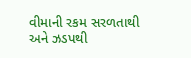વીમાની રકમ સરળતાથી અને ઝડપથી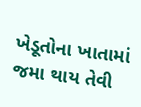ખેડૂતોના ખાતામાં જમા થાય તેવી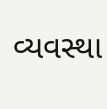વ્યવસ્થા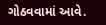ગોઠવવામાં આવે.